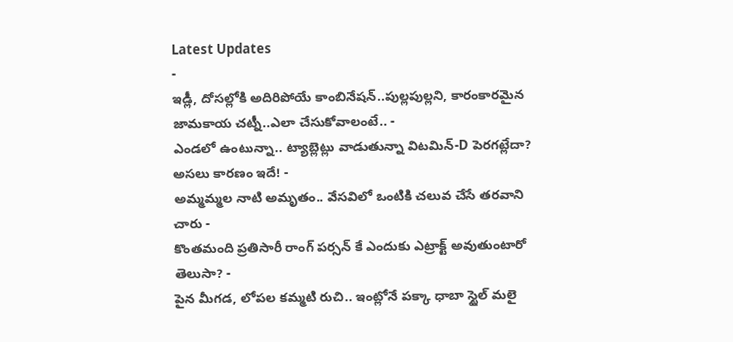Latest Updates
-
ఇడ్లీ, దోసల్లోకి అదిరిపోయే కాంబినేషన్..పుల్లపుల్లని, కారంకారమైన జామకాయ చట్నీ..ఎలా చేసుకోవాలంటే.. -
ఎండలో ఉంటున్నా.. ట్యాబ్లెట్లు వాడుతున్నా విటమిన్-D పెరగట్లేదా? అసలు కారణం ఇదే! -
అమ్మమ్మల నాటి అమృతం.. వేసవిలో ఒంటికి చలువ చేసే తరవాని చారు -
కొంతమంది ప్రతిసారీ రాంగ్ పర్సన్ కే ఎందుకు ఎట్రాక్ట్ అవుతుంటారో తెలుసా? -
పైన మీగడ, లోపల కమ్మటి రుచి.. ఇంట్లోనే పక్కా ధాబా స్టైల్ మలై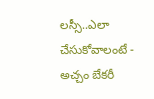లస్సీ..ఎలా చేసుకోవాలంటే -
అచ్చం బేకరీ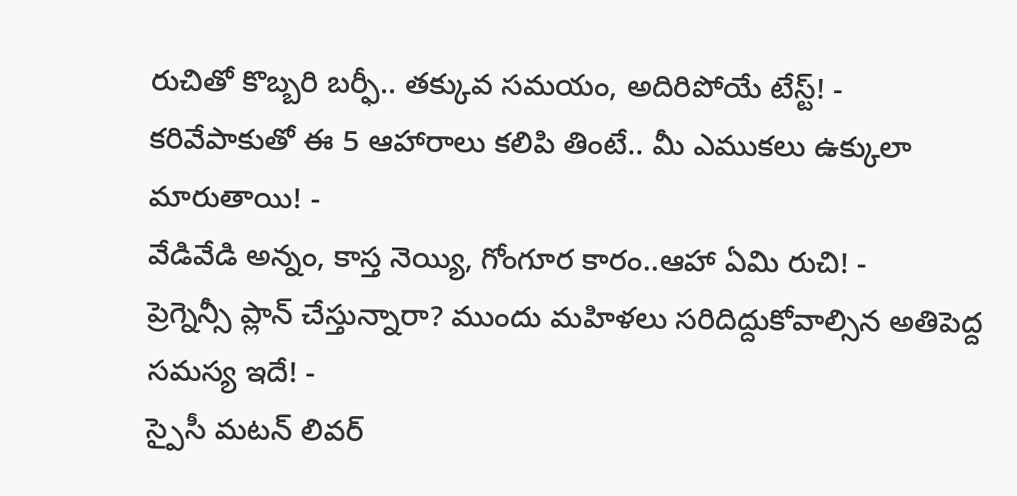రుచితో కొబ్బరి బర్ఫీ.. తక్కువ సమయం, అదిరిపోయే టేస్ట్! -
కరివేపాకుతో ఈ 5 ఆహారాలు కలిపి తింటే.. మీ ఎముకలు ఉక్కులా మారుతాయి! -
వేడివేడి అన్నం, కాస్త నెయ్యి, గోంగూర కారం..ఆహా ఏమి రుచి! -
ప్రెగ్నెన్సీ ప్లాన్ చేస్తున్నారా? ముందు మహిళలు సరిదిద్దుకోవాల్సిన అతిపెద్ద సమస్య ఇదే! -
స్పైసీ మటన్ లివర్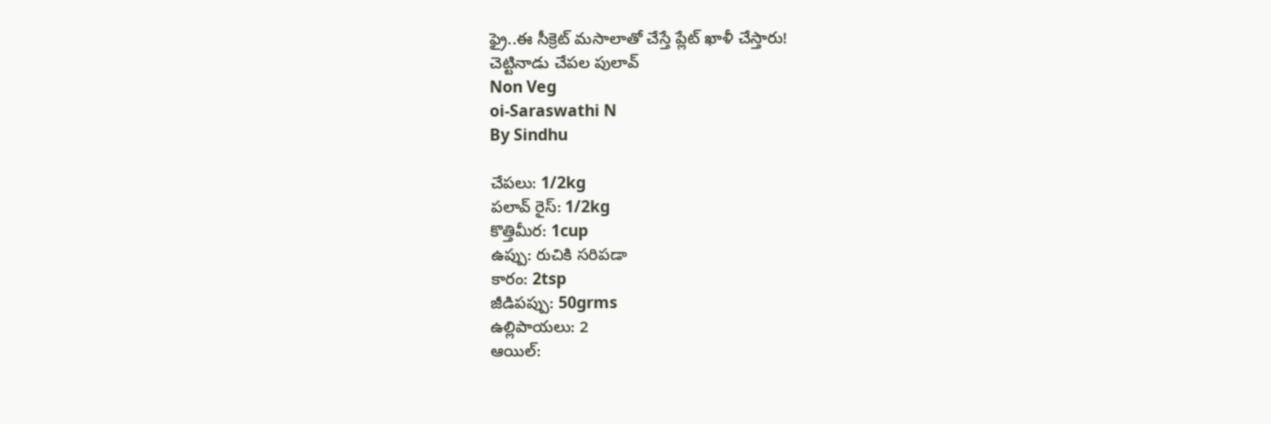ఫ్రై..ఈ సీక్రెట్ మసాలాతో చేస్తే ప్లేట్ ఖాళీ చేస్తారు!
చెట్టినాడు చేపల పులావ్
Non Veg
oi-Saraswathi N
By Sindhu

చేపలు: 1/2kg
పలావ్ రైస్: 1/2kg
కొత్తిమీర: 1cup
ఉప్పు: రుచికి సరిపడా
కారం: 2tsp
జీడిపప్పు: 50grms
ఉల్లిపాయలు: 2
ఆయిల్: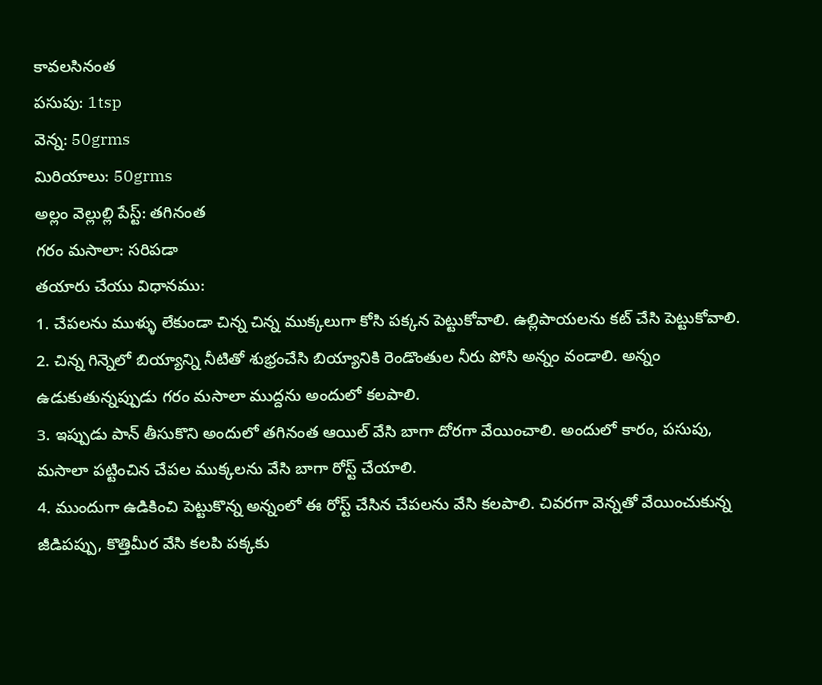కావలసినంత
పసుపు: 1tsp
వెన్న: 50grms
మిరియాలు: 50grms
అల్లం వెల్లుల్లి పేస్ట్: తగినంత
గరం మసాలా: సరిపడా
తయారు చేయు విధానము:
1. చేపలను ముళ్ళు లేకుండా చిన్న చిన్న ముక్కలుగా కోసి పక్కన పెట్టుకోవాలి. ఉల్లిపాయలను కట్ చేసి పెట్టుకోవాలి.
2. చిన్న గిన్నెలో బియ్యాన్ని నీటితో శుభ్రంచేసి బియ్యానికి రెండొంతుల నీరు పోసి అన్నం వండాలి. అన్నం ఉడుకుతున్నప్పుడు గరం మసాలా ముద్దను అందులో కలపాలి.
3. ఇప్పుడు పాన్ తీసుకొని అందులో తగినంత ఆయిల్ వేసి బాగా దోరగా వేయించాలి. అందులో కారం, పసుపు, మసాలా పట్టించిన చేపల ముక్కలను వేసి బాగా రోస్ట్ చేయాలి.
4. ముందుగా ఉడికించి పెట్టుకొన్న అన్నంలో ఈ రోస్ట్ చేసిన చేపలను వేసి కలపాలి. చివరగా వెన్నతో వేయించుకున్న జీడిపప్పు, కొత్తిమీర వేసి కలపి పక్కకు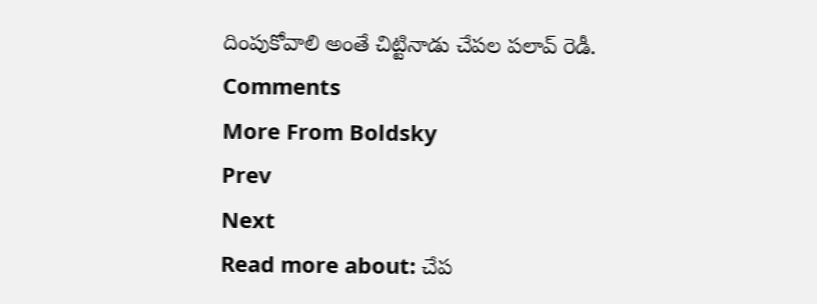దింపుకోవాలి అంతే చిట్టినాడు చేపల పలావ్ రెడీ.
Comments
More From Boldsky
Prev
Next
Read more about: చేప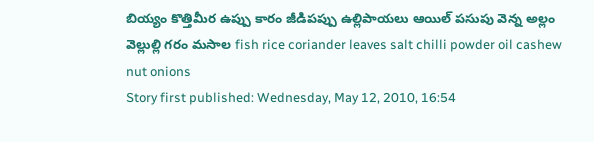బియ్యం కొత్తిమీర ఉప్పు కారం జీడిపప్పు ఉల్లిపాయలు ఆయిల్ పసుపు వెన్న అల్లం వెల్లుల్లి గరం మసాల fish rice coriander leaves salt chilli powder oil cashew nut onions
Story first published: Wednesday, May 12, 2010, 16:54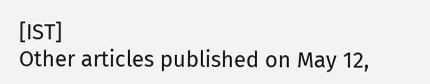[IST]
Other articles published on May 12,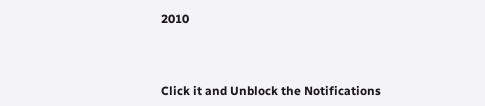2010



Click it and Unblock the Notifications